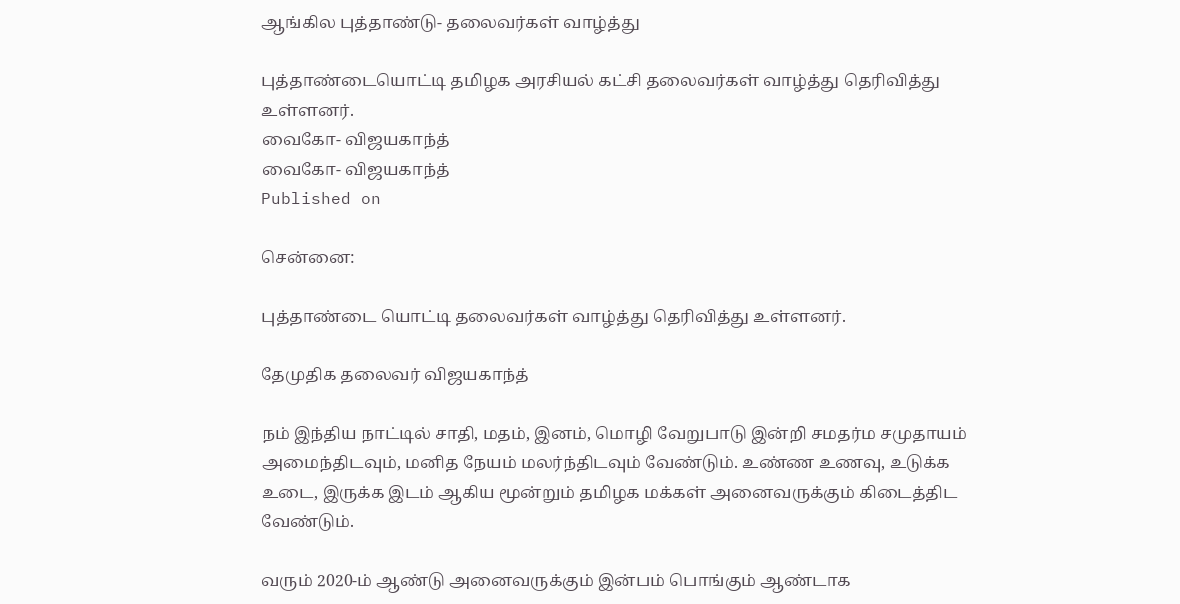ஆங்கில புத்தாண்டு- தலைவர்கள் வாழ்த்து

புத்தாண்டையொட்டி தமிழக அரசியல் கட்சி தலைவர்கள் வாழ்த்து தெரிவித்து உள்ளனர்.
வைகோ- விஜயகாந்த்
வைகோ- விஜயகாந்த்
Published on

சென்னை:

புத்தாண்டை யொட்டி தலைவர்கள் வாழ்த்து தெரிவித்து உள்ளனர்.

தேமுதிக தலைவர் விஜயகாந்த்

நம் இந்திய நாட்டில் சாதி, மதம், இனம், மொழி வேறுபாடு இன்றி சமதர்ம சமுதாயம் அமைந்திடவும், மனித நேயம் மலர்ந்திடவும் வேண்டும். உண்ண உணவு, உடுக்க உடை, இருக்க இடம் ஆகிய மூன்றும் தமிழக மக்கள் அனைவருக்கும் கிடைத்திட வேண்டும்.

வரும் 2020-ம் ஆண்டு அனைவருக்கும் இன்பம் பொங்கும் ஆண்டாக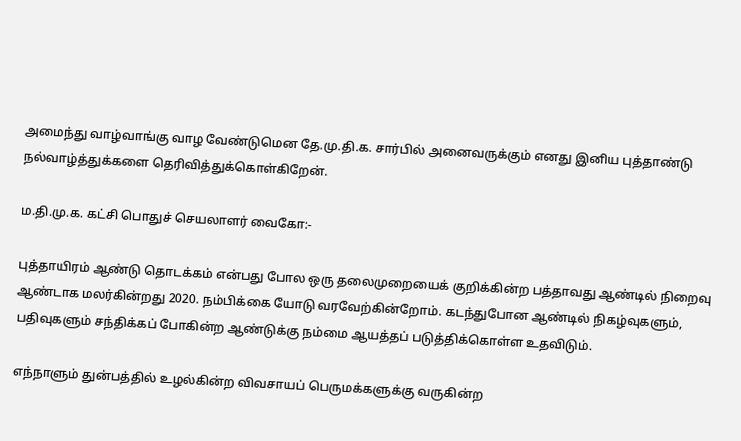அமைந்து வாழ்வாங்கு வாழ வேண்டுமென தே.மு.தி.க. சார்பில் அனைவருக்கும் எனது இனிய புத்தாண்டு நல்வாழ்த்துக்களை தெரிவித்துக்கொள்கிறேன்.

ம.தி.மு.க. கட்சி பொதுச் செயலாளர் வைகோ:-

புத்தாயிரம் ஆண்டு தொடக்கம் என்பது போல ஒரு தலைமுறையைக் குறிக்கின்ற பத்தாவது ஆண்டில் நிறைவு ஆண்டாக மலர்கின்றது 2020. நம்பிக்கை யோடு வரவேற்கின்றோம். கடந்துபோன ஆண்டில் நிகழ்வுகளும், பதிவுகளும் சந்திக்கப் போகின்ற ஆண்டுக்கு நம்மை ஆயத்தப் படுத்திக்கொள்ள உதவிடும்.

எந்நாளும் துன்பத்தில் உழல்கின்ற விவசாயப் பெருமக்களுக்கு வருகின்ற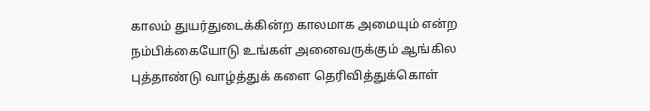காலம் துயர்துடைக்கின்ற காலமாக அமையும் என்ற நம்பிக்கையோடு உங்கள் அனைவருக்கும் ஆங்கில புத்தாண்டு வாழ்த்துக் களை தெரிவித்துக்கொள்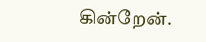கின்றேன்.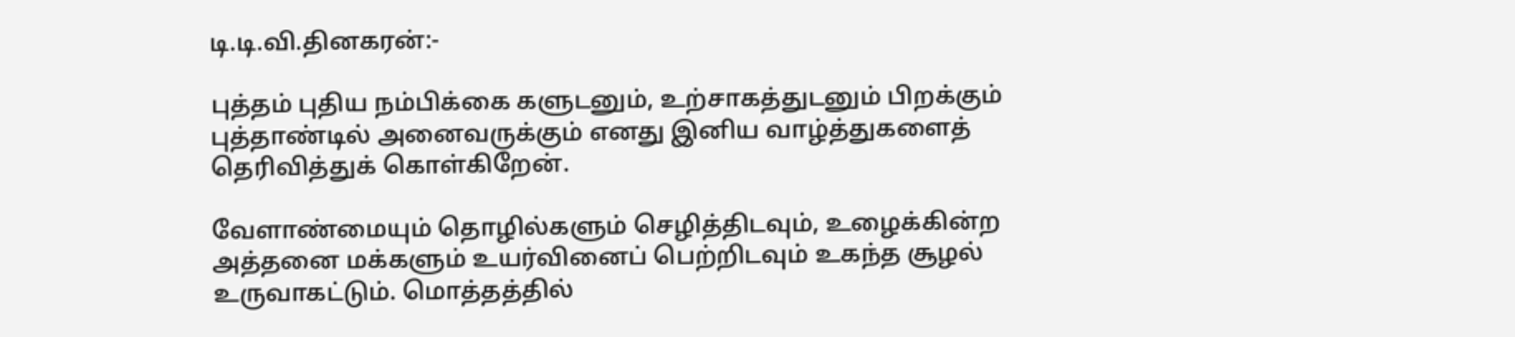டி.டி.வி.தினகரன்:-

புத்தம் புதிய நம்பிக்கை களுடனும், உற்சாகத்துடனும் பிறக்கும் புத்தாண்டில் அனைவருக்கும் எனது இனிய வாழ்த்துகளைத் தெரிவித்துக் கொள்கிறேன்.

வேளாண்மையும் தொழில்களும் செழித்திடவும், உழைக்கின்ற அத்தனை மக்களும் உயர்வினைப் பெற்றிடவும் உகந்த சூழல் உருவாகட்டும். மொத்தத்தில்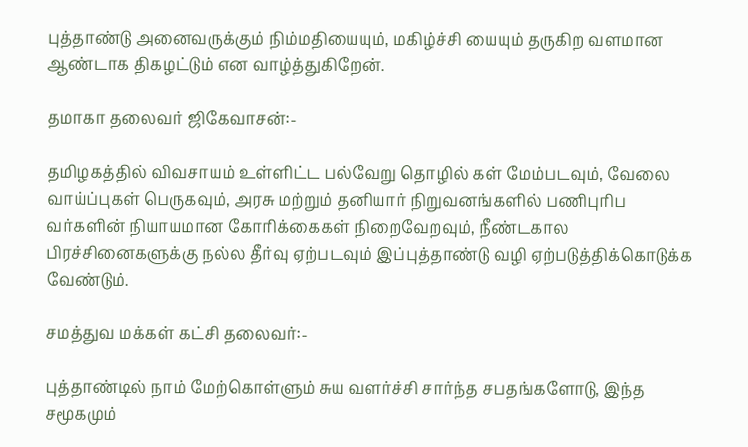புத்தாண்டு அனைவருக்கும் நிம்மதியையும், மகிழ்ச்சி யையும் தருகிற வளமான ஆண்டாக திகழட்டும் என வாழ்த்துகிறேன்.

தமாகா தலைவர் ஜிகேவாசன்:-

தமிழகத்தில் விவசாயம் உள்ளிட்ட பல்வேறு தொழில் கள் மேம்படவும், வேலை வாய்ப்புகள் பெருகவும், அரசு மற்றும் தனியார் நிறுவனங்களில் பணிபுரிப வர்களின் நியாயமான கோரிக்கைகள் நிறைவேறவும், நீண்டகால பிரச்சினைகளுக்கு நல்ல தீர்வு ஏற்படவும் இப்புத்தாண்டு வழி ஏற்படுத்திக்கொடுக்க வேண்டும்.

சமத்துவ மக்கள் கட்சி தலைவர்:-

புத்தாண்டில் நாம் மேற்கொள்ளும் சுய வளர்ச்சி சார்ந்த சபதங்களோடு, இந்த சமூகமும்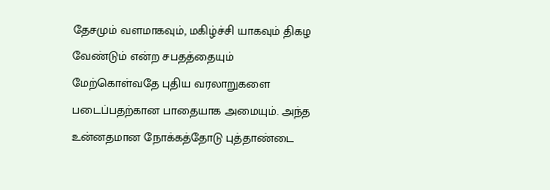தேசமும் வளமாகவும், மகிழ்ச்சி யாகவும் திகழ வேண்டும் என்ற சபதத்தையும் மேற்கொள்வதே புதிய வரலாறுகளை படைப்பதற்கான பாதையாக அமையும். அந்த உன்னதமான நோக்கத்தோடு புத்தாண்டை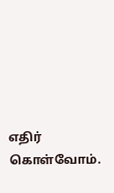எதிர் கொள்வோம்.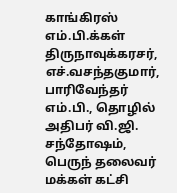காங்கிரஸ் எம்.பி.க்கள் திருநாவுக்கரசர், எச்.வசந்தகுமார், பாரிவேந்தர் எம்.பி., தொழில் அதிபர் வி.ஜி. சந்தோ‌ஷம், பெருந் தலைவர் மக்கள் கட்சி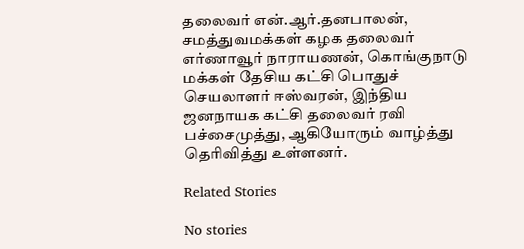தலைவர் என்.ஆர்.தனபாலன், சமத்துவமக்கள் கழக தலைவர் எர்ணாவூர் நாராயணன், கொங்குநாடு மக்கள் தேசிய கட்சி பொதுச் செயலாளர் ஈஸ்வரன், இந்திய ஜனநாயக கட்சி தலைவர் ரவி பச்சைமுத்து, ஆகியோரும் வாழ்த்து தெரிவித்து உள்ளனர்.

Related Stories

No stories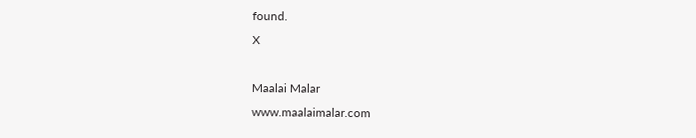found.
X

Maalai Malar
www.maalaimalar.com